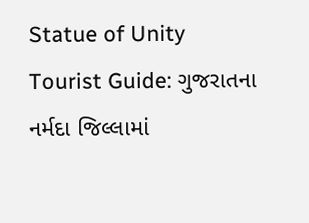Statue of Unity Tourist Guide: ગુજરાતના નર્મદા જિલ્લામાં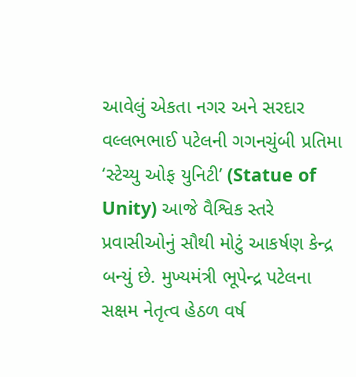આવેલું એકતા નગર અને સરદાર વલ્લભભાઈ પટેલની ગગનચુંબી પ્રતિમા ‘સ્ટેચ્યુ ઓફ યુનિટી’ (Statue of Unity) આજે વૈશ્વિક સ્તરે પ્રવાસીઓનું સૌથી મોટું આકર્ષણ કેન્દ્ર બન્યું છે. મુખ્યમંત્રી ભૂપેન્દ્ર પટેલના સક્ષમ નેતૃત્વ હેઠળ વર્ષ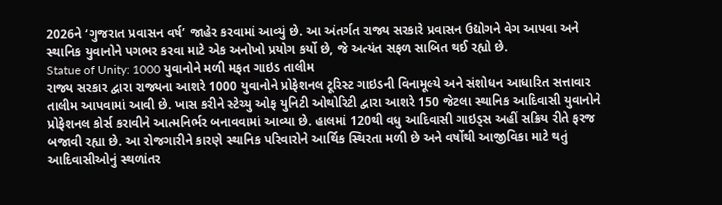2026ને ‘ગુજરાત પ્રવાસન વર્ષ’ જાહેર કરવામાં આવ્યું છે. આ અંતર્ગત રાજ્ય સરકારે પ્રવાસન ઉદ્યોગને વેગ આપવા અને સ્થાનિક યુવાનોને પગભર કરવા માટે એક અનોખો પ્રયોગ કર્યો છે, જે અત્યંત સફળ સાબિત થઈ રહ્યો છે.
Statue of Unity: 1000 યુવાનોને મળી મફત ગાઇડ તાલીમ
રાજ્ય સરકાર દ્વારા રાજ્યના આશરે 1000 યુવાનોને પ્રોફેશનલ ટૂરિસ્ટ ગાઇડની વિનામૂલ્યે અને સંશોધન આધારિત સત્તાવાર તાલીમ આપવામાં આવી છે. ખાસ કરીને સ્ટેચ્યુ ઓફ યુનિટી ઓથોરિટી દ્વારા આશરે 150 જેટલા સ્થાનિક આદિવાસી યુવાનોને પ્રોફેશનલ કોર્સ કરાવીને આત્મનિર્ભર બનાવવામાં આવ્યા છે. હાલમાં 120થી વધુ આદિવાસી ગાઇડ્સ અહીં સક્રિય રીતે ફરજ બજાવી રહ્યા છે. આ રોજગારીને કારણે સ્થાનિક પરિવારોને આર્થિક સ્થિરતા મળી છે અને વર્ષોથી આજીવિકા માટે થતું આદિવાસીઓનું સ્થળાંતર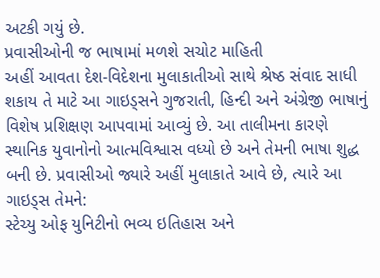અટકી ગયું છે.
પ્રવાસીઓની જ ભાષામાં મળશે સચોટ માહિતી
અહીં આવતા દેશ-વિદેશના મુલાકાતીઓ સાથે શ્રેષ્ઠ સંવાદ સાધી શકાય તે માટે આ ગાઇડ્સને ગુજરાતી, હિન્દી અને અંગ્રેજી ભાષાનું વિશેષ પ્રશિક્ષણ આપવામાં આવ્યું છે. આ તાલીમના કારણે સ્થાનિક યુવાનોનો આત્મવિશ્વાસ વધ્યો છે અને તેમની ભાષા શુદ્ધ બની છે. પ્રવાસીઓ જ્યારે અહીં મુલાકાતે આવે છે, ત્યારે આ ગાઇડ્સ તેમને:
સ્ટેચ્યુ ઓફ યુનિટીનો ભવ્ય ઇતિહાસ અને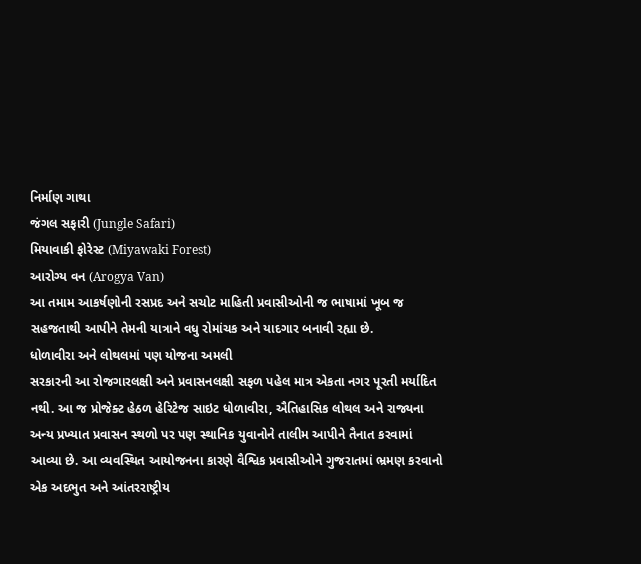નિર્માણ ગાથા
જંગલ સફારી (Jungle Safari)
મિયાવાકી ફોરેસ્ટ (Miyawaki Forest)
આરોગ્ય વન (Arogya Van)
આ તમામ આકર્ષણોની રસપ્રદ અને સચોટ માહિતી પ્રવાસીઓની જ ભાષામાં ખૂબ જ સહજતાથી આપીને તેમની યાત્રાને વધુ રોમાંચક અને યાદગાર બનાવી રહ્યા છે.
ધોળાવીરા અને લોથલમાં પણ યોજના અમલી
સરકારની આ રોજગારલક્ષી અને પ્રવાસનલક્ષી સફળ પહેલ માત્ર એકતા નગર પૂરતી મર્યાદિત નથી. આ જ પ્રોજેક્ટ હેઠળ હેરિટેજ સાઇટ ધોળાવીરા, ઐતિહાસિક લોથલ અને રાજ્યના અન્ય પ્રખ્યાત પ્રવાસન સ્થળો પર પણ સ્થાનિક યુવાનોને તાલીમ આપીને તૈનાત કરવામાં આવ્યા છે. આ વ્યવસ્થિત આયોજનના કારણે વૈશ્વિક પ્રવાસીઓને ગુજરાતમાં ભ્રમણ કરવાનો એક અદભુત અને આંતરરાષ્ટ્રીય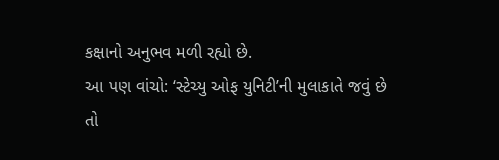કક્ષાનો અનુભવ મળી રહ્યો છે.
આ પણ વાંચો: ‘સ્ટેચ્યુ ઓફ યુનિટી’ની મુલાકાતે જવું છે તો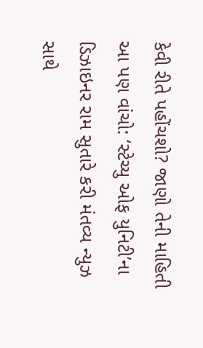કેવી રીતે પહોંચશો? જાણો તેની માહિતી
આ પણ વાંચો: ‘સ્ટેચ્યુ ઓફ યુનિટી’ના ડિઝાઇનર રામ સુતારે કરી મંતવ્ય ન્યુઝ સાથે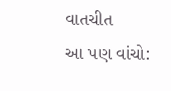વાતચીત
આ પણ વાંચો: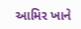આમિર ખાને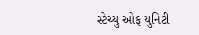સ્ટેચ્યુ ઓફ યુનિટી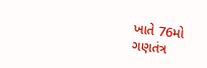ખાતે 76મો ગણતંત્ર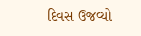દિવસ ઉજવ્યો